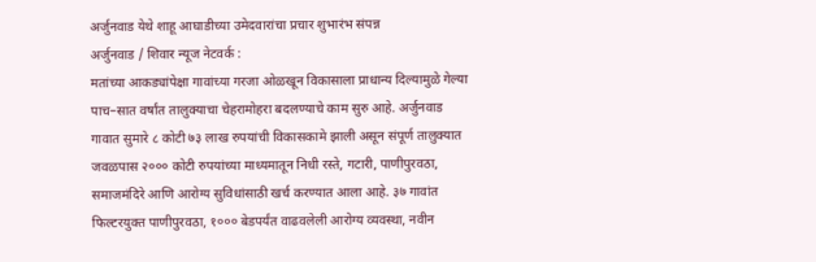अर्जुनवाड येथे शाहू आघाडीच्या उमेदवारांचा प्रचार शुभारंभ संपन्न
अर्जुनवाड / शिवार न्यूज नेटवर्क :
मतांच्या आकड्यांपेक्षा गावांच्या गरजा ओळखून विकासाला प्राधान्य दिल्यामुळे गेल्या पाच–सात वर्षांत तालुक्याचा चेहरामोहरा बदलण्याचे काम सुरु आहे. अर्जुनवाड गावात सुमारे ८ कोटी ७३ लाख रुपयांची विकासकामे झाली असून संपूर्ण तालुक्यात जवळपास २००० कोटी रुपयांच्या माध्यमातून निधी रस्ते, गटारी, पाणीपुरवठा, समाजमंदिरे आणि आरोग्य सुविधांसाठी खर्च करण्यात आला आहे. ३७ गावांत फिल्टरयुक्त पाणीपुरवठा, १००० बेडपर्यंत वाढवलेली आरोग्य व्यवस्था, नवीन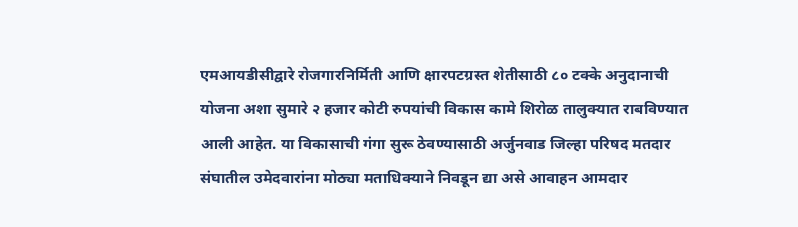एमआयडीसीद्वारे रोजगारनिर्मिती आणि क्षारपटग्रस्त शेतीसाठी ८० टक्के अनुदानाची योजना अशा सुमारे २ हजार कोटी रुपयांची विकास कामे शिरोळ तालुक्यात राबविण्यात आली आहेत. या विकासाची गंगा सुरू ठेवण्यासाठी अर्जुनवाड जिल्हा परिषद मतदार संघातील उमेदवारांना मोठ्या मताधिक्याने निवडून द्या असे आवाहन आमदार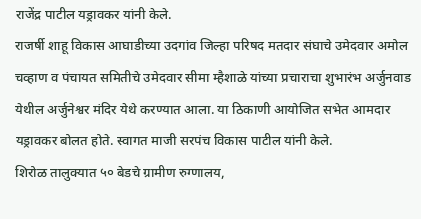राजेंद्र पाटील यड्रावकर यांनी केले.
राजर्षी शाहू विकास आघाडीच्या उदगांव जिल्हा परिषद मतदार संघाचे उमेदवार अमोल चव्हाण व पंचायत समितीचे उमेदवार सीमा म्हैशाळे यांच्या प्रचाराचा शुभारंभ अर्जुनवाड येथील अर्जुनेश्वर मंदिर येथे करण्यात आला. या ठिकाणी आयोजित सभेत आमदार यड्रावकर बोलत होते. स्वागत माजी सरपंच विकास पाटील यांनी केले.
शिरोळ तालुक्यात ५० बेडचे ग्रामीण रुग्णालय,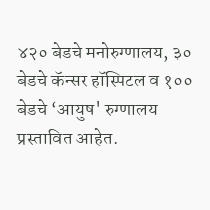४२० बेडचे मनोरुग्णालय, ३० बेडचे कॅन्सर हॉस्पिटल व १०० बेडचे ‘आयुष' रुग्णालय प्रस्तावित आहेत.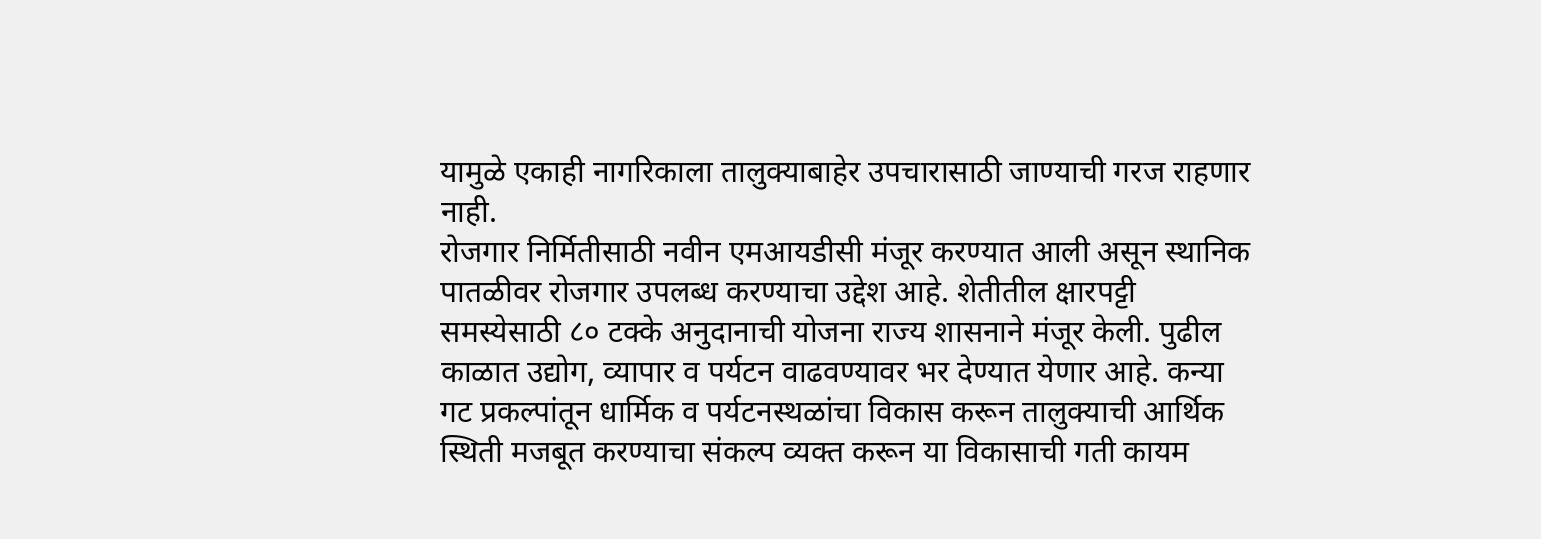यामुळे एकाही नागरिकाला तालुक्याबाहेर उपचारासाठी जाण्याची गरज राहणार नाही.
रोजगार निर्मितीसाठी नवीन एमआयडीसी मंजूर करण्यात आली असून स्थानिक पातळीवर रोजगार उपलब्ध करण्याचा उद्देश आहे. शेतीतील क्षारपट्टी समस्येसाठी ८० टक्के अनुदानाची योजना राज्य शासनाने मंजूर केली. पुढील काळात उद्योग, व्यापार व पर्यटन वाढवण्यावर भर देण्यात येणार आहे. कन्या गट प्रकल्पांतून धार्मिक व पर्यटनस्थळांचा विकास करून तालुक्याची आर्थिक स्थिती मजबूत करण्याचा संकल्प व्यक्त करून या विकासाची गती कायम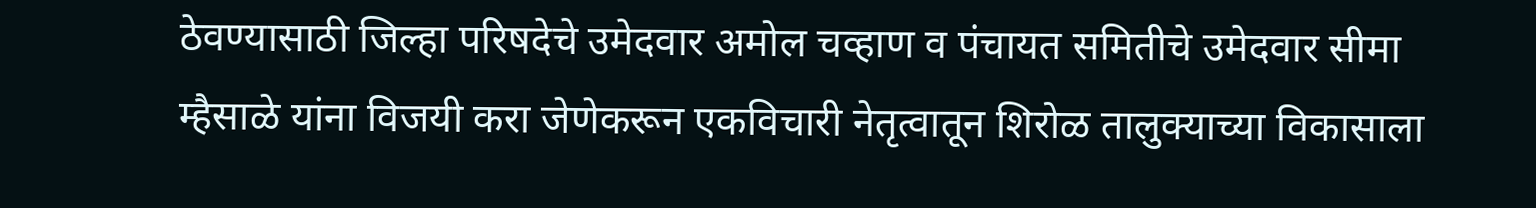ठेवण्यासाठी जिल्हा परिषदेचे उमेदवार अमोल चव्हाण व पंचायत समितीचे उमेदवार सीमा म्हैसाळे यांना विजयी करा जेणेकरून एकविचारी नेतृत्वातून शिरोळ तालुक्याच्या विकासाला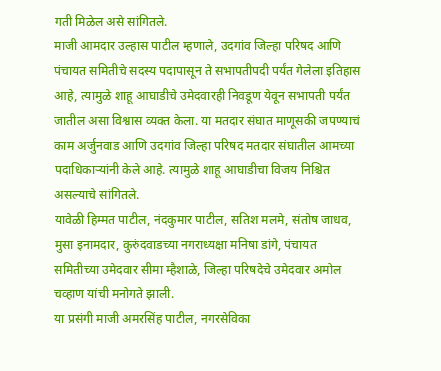गती मिळेल असे सांगितले.
माजी आमदार उल्हास पाटील म्हणाले, उदगांव जिल्हा परिषद आणि पंचायत समितीचे सदस्य पदापासून ते सभापतीपदी पर्यंत गेलेला इतिहास आहे, त्यामुळे शाहू आघाडीचे उमेदवारही निवडूण येवून सभापती पर्यंत जातील असा विश्वास व्यक्त केला. या मतदार संघात माणूसकी जपण्याचं काम अर्जुनवाड आणि उदगांव जिल्हा परिषद मतदार संघातील आमच्या पदाधिकाऱ्यांनी केले आहे. त्यामुळे शाहू आघाडीचा विजय निश्चित असल्याचे सांगितले.
यावेळी हिम्मत पाटील, नंदकुमार पाटील, सतिश मलमे, संतोष जाधव, मुसा इनामदार, कुरुंदवाडच्या नगराध्यक्षा मनिषा डांगे, पंचायत समितीच्या उमेदवार सीमा म्हैशाळे, जिल्हा परिषदेचे उमेदवार अमोल चव्हाण यांची मनोगते झाली.
या प्रसंगी माजी अमरसिंह पाटील, नगरसेविका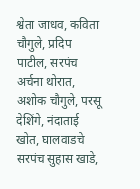श्वेता जाधव, कविता चौगुले, प्रदिप पाटील, सरपंच अर्चना थोरात, अशोक चौगुले, परसू देशिंगे, नंदाताई खोत, घालवाडचे सरपंच सुहास खाडे,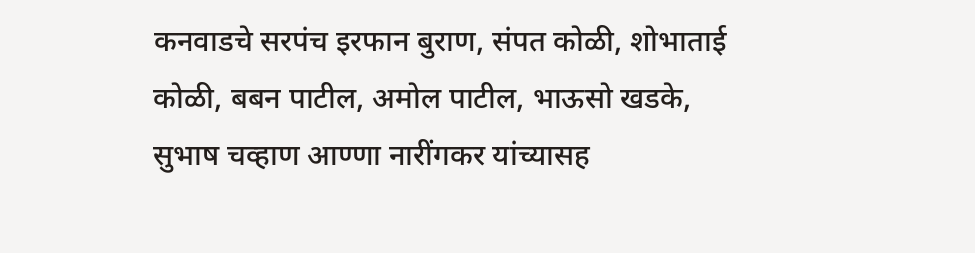कनवाडचे सरपंच इरफान बुराण, संपत कोळी, शोभाताई कोळी, बबन पाटील, अमोल पाटील, भाऊसो खडके, सुभाष चव्हाण आण्णा नारींगकर यांच्यासह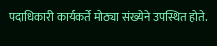पदाधिकारी कार्यकर्ते मोठ्या संख्येने उपस्थित होते.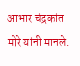आभार चंद्रकांत मोरे यांनी मानले.